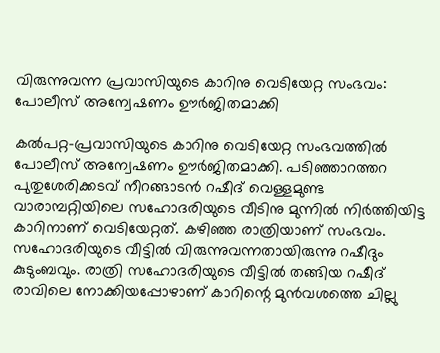വിരുന്നുവന്ന പ്രവാസിയുടെ കാറിനു വെടിയേറ്റ സംഭവം: പോലീസ് അന്വേഷണം ഊര്‍ജിതമാക്കി

കല്‍പറ്റ-പ്രവാസിയുടെ കാറിനു വെടിയേറ്റ സംഭവത്തില്‍ പോലീസ് അന്വേഷണം ഊര്‍ജിതമാക്കി. പടിഞ്ഞാറത്തറ പുതുശേരിക്കടവ് നീറങ്ങാടന്‍ റഷീദ് വെള്ളമുണ്ട വാരാമ്പറ്റിയിലെ സഹോദരിയുടെ വീടിനു മുന്നില്‍ നിര്‍ത്തിയിട്ട കാറിനാണ് വെടിയേറ്റത്. കഴിഞ്ഞ രാത്രിയാണ് സംഭവം. സഹോദരിയുടെ വീട്ടില്‍ വിരുന്നുവന്നതായിരുന്നു റഷീദും കുടുംബവും. രാത്രി സഹോദരിയുടെ വീട്ടില്‍ തങ്ങിയ റഷീദ് രാവിലെ നോക്കിയപ്പോഴാണ് കാറിന്റെ മുന്‍വശത്തെ ചില്ലു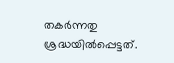തകര്‍ന്നതു ശ്രദ്ധയില്‍പ്പെട്ടത്.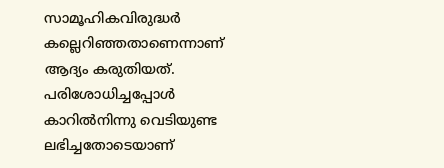സാമൂഹികവിരുദ്ധര്‍ കല്ലെറിഞ്ഞതാണെന്നാണ് ആദ്യം കരുതിയത്. പരിശോധിച്ചപ്പോള്‍ കാറില്‍നിന്നു വെടിയുണ്ട ലഭിച്ചതോടെയാണ്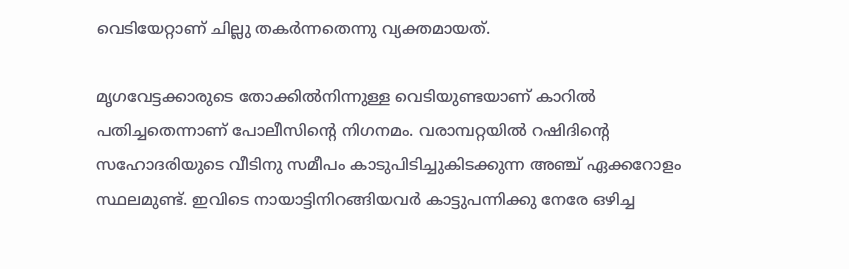വെടിയേറ്റാണ് ചില്ലു തകര്‍ന്നതെന്നു വ്യക്തമായത്.

മൃഗവേട്ടക്കാരുടെ തോക്കില്‍നിന്നുള്ള വെടിയുണ്ടയാണ് കാറില്‍ പതിച്ചതെന്നാണ് പോലീസിന്റെ നിഗനമം. വരാമ്പറ്റയില്‍ റഷിദിന്റെ സഹോദരിയുടെ വീടിനു സമീപം കാടുപിടിച്ചുകിടക്കുന്ന അഞ്ച് ഏക്കറോളം സ്ഥലമുണ്ട്. ഇവിടെ നായാട്ടിനിറങ്ങിയവര്‍ കാട്ടുപന്നിക്കു നേരേ ഒഴിച്ച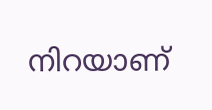നിറയാണ്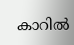കാറില്‍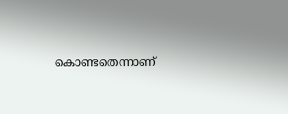കൊണ്ടതെന്നാണ്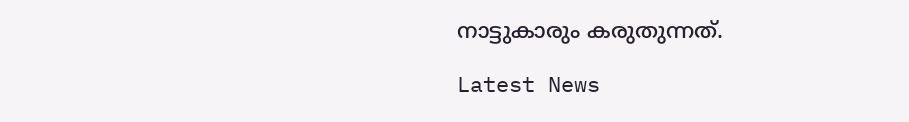നാട്ടുകാരും കരുതുന്നത്.

Latest News